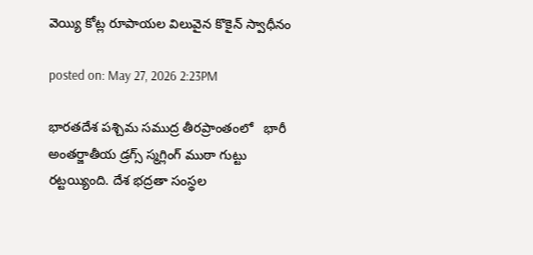వెయ్యి కోట్ల రూపాయల విలువైన కొకైన్ స్వాధీనం

posted on: May 27, 2026 2:23PM

భారతదేశ పశ్చిమ సముద్ర తీరప్రాంతంలో   భారీ అంతర్జాతీయ డ్రగ్స్ స్మగ్లింగ్ ముఠా గుట్టు  రట్టయ్యింది. దేశ భద్రతా సంస్థల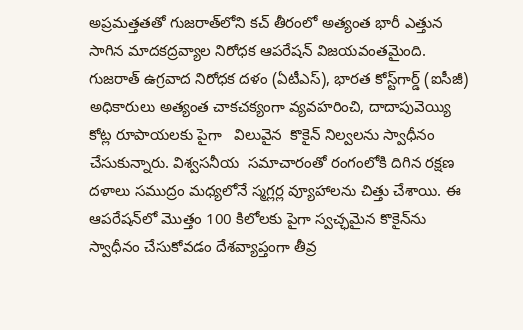అప్రమత్తతతో గుజరాత్‌లోని కచ్ తీరంలో అత్యంత భారీ ఎత్తున సాగిన మాదకద్రవ్యాల నిరోధక ఆపరేషన్ విజయవంతమైంది. గుజరాత్ ఉగ్రవాద నిరోధక దళం (ఏటీఎస్), భారత కోస్ట్‌గార్డ్ (ఐసీజీ) అధికారులు అత్యంత చాకచక్యంగా వ్యవహరించి, దాదాపువెయ్యి కోట్ల రూపాయలకు పైగా   విలువైన  కొకైన్ నిల్వలను స్వాధీనం చేసుకున్నారు. విశ్వసనీయ  సమాచారంతో రంగంలోకి దిగిన రక్షణ దళాలు సముద్రం మధ్యలోనే స్మగ్లర్ల వ్యూహాలను చిత్తు చేశాయి. ఈ ఆపరేషన్‌లో మొత్తం 100 కిలోలకు పైగా స్వచ్ఛమైన కొకైన్‌ను స్వాధీనం చేసుకోవడం దేశవ్యాప్తంగా తీవ్ర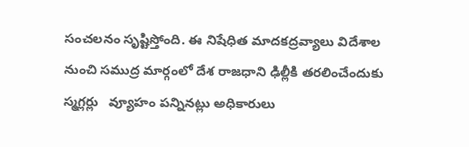సంచలనం సృష్టిస్తోంది. ఈ నిషేధిత మాదకద్రవ్యాలు విదేశాల నుంచి సముద్ర మార్గంలో దేశ రాజధాని ఢిల్లీకి తరలించేందుకు స్మగ్లర్లు   వ్యూహం పన్నినట్లు అధికారులు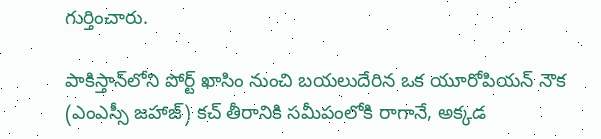గుర్తించారు.

పాకిస్తాన్‌లోని పోర్ట్ ఖాసిం నుంచి బయలుదేరిన ఒక యూరోపియన్ నౌక (ఎంఎస్సీ జహాజ్) కచ్ తీరానికి సమీపంలోకి రాగానే, అక్కడ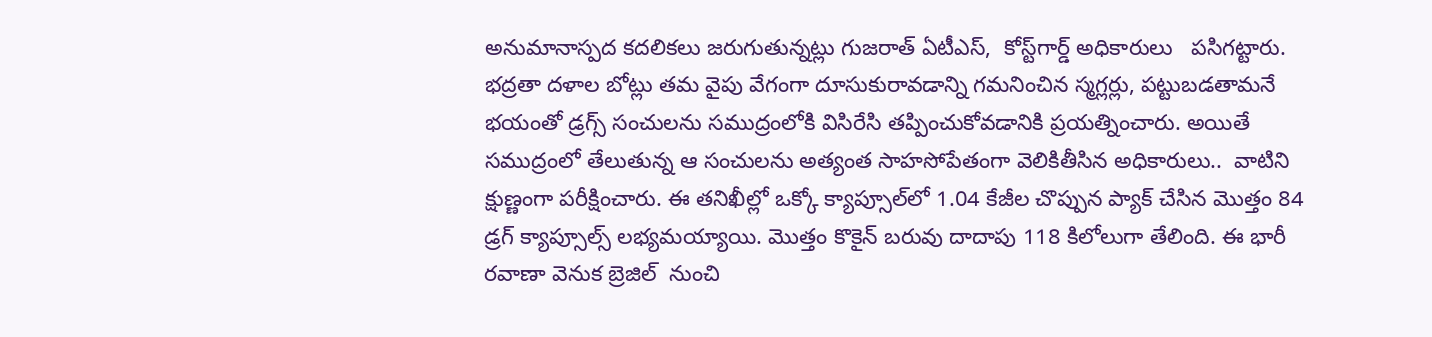అనుమానాస్పద కదలికలు జరుగుతున్నట్లు గుజరాత్ ఏటీఎస్,  కోస్ట్‌గార్డ్ అధికారులు   పసిగట్టారు. భద్రతా దళాల బోట్లు తమ వైపు వేగంగా దూసుకురావడాన్ని గమనించిన స్మగ్లర్లు, పట్టుబడతామనే భయంతో డ్రగ్స్ సంచులను సముద్రంలోకి విసిరేసి తప్పించుకోవడానికి ప్రయత్నించారు. అయితే సముద్రంలో తేలుతున్న ఆ సంచులను అత్యంత సాహసోపేతంగా వెలికితీసిన అధికారులు..  వాటిని క్షుణ్ణంగా పరీక్షించారు. ఈ తనిఖీల్లో ఒక్కో క్యాప్సూల్‌లో 1.04 కేజీల చొప్పున ప్యాక్ చేసిన మొత్తం 84 డ్రగ్ క్యాప్సూల్స్ లభ్యమయ్యాయి. మొత్తం కొకైన్ బరువు దాదాపు 118 కిలోలుగా తేలింది. ఈ భారీ రవాణా వెనుక బ్రెజిల్  నుంచి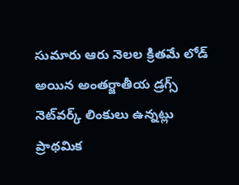సుమారు ఆరు నెలల క్రితమే లోడ్ అయిన అంతర్జాతీయ డ్రగ్స్ నెట్‌వర్క్ లింకులు ఉన్నట్లు ప్రాథమిక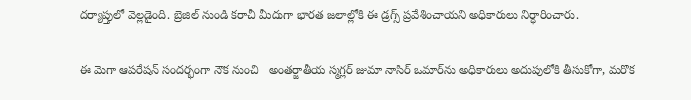దర్యాప్తులో వెల్లడైంది. బ్రెజిల్ నుండి కరాచీ మీదుగా భారత జలాల్లోకి ఈ డ్రగ్స్ ప్రవేశించాయని అధికారులు నిర్ధారించారు.

ఈ మెగా ఆపరేషన్ సందర్భంగా నౌక నుంచి   అంతర్జాతీయ స్మగ్లర్ జుమా నాసిర్ ఒమార్‌ను అధికారులు అదుపులోకి తీసుకోగా, మరొక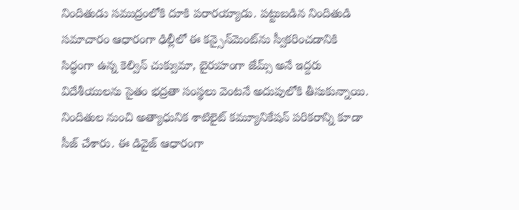నిందితుడు సముద్రంలోకి దూకి పరారయ్యాడు. పట్టుబడిన నిందితుడి సమాచారం ఆధారంగా ఢిల్లీలో ఈ కన్సైన్‌మెంట్‌ను స్వీకరించడానికి సిద్ధంగా ఉన్న కెల్విన్ చుక్వుమా, బైరుహంగా జేమ్స్ అనే ఇద్దరు విదేశీయులను సైతం భద్రతా సంస్థలు వెంటనే అదుపులోకి తీసుకున్నాయి. నిందితుల నుంచి అత్యాధునిక శాటిలైట్ కమ్యూనికేషన్ పరికరాన్ని కూడా సీజ్ చేశారు. ఈ డివైజ్ ఆధారంగా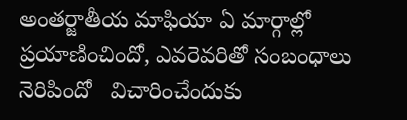అంతర్జాతీయ మాఫియా ఏ మార్గాల్లో ప్రయాణించిందో, ఎవరెవరితో సంబంధాలు నెరిపిందో   విచారించేందుకు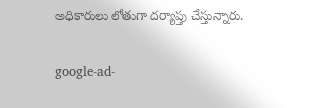అధికారులు లోతుగా దర్యాప్తు చేస్తున్నారు.

google-ad-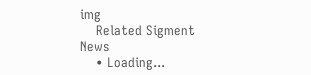img
    Related Sigment News
    • Loading...